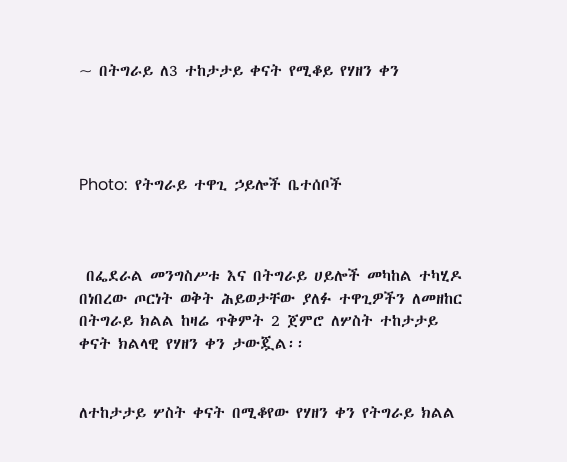~ በትግራይ ለ3 ተከታታይ ቀናት የሚቆይ የሃዘን ቀን




Photo:  የትግራይ ተዋጊ ኃይሎች ቤተሰቦች



 በፌደራል መንግስሥቱ እና በትግራይ ሀይሎች መካከል ተካሂዶ በነበረው ጦርነት ወቅት ሕይወታቸው ያለፉ ተዋጊዎችን ለመዘከር በትግራይ ክልል ከዛሬ ጥቅምት 2 ጀምሮ ለሦስት ተከታታይ ቀናት ክልላዊ የሃዘን ቀን ታውጇል፡፡


ለተከታታይ ሦስት ቀናት በሚቆየው የሃዘን ቀን የትግራይ ክልል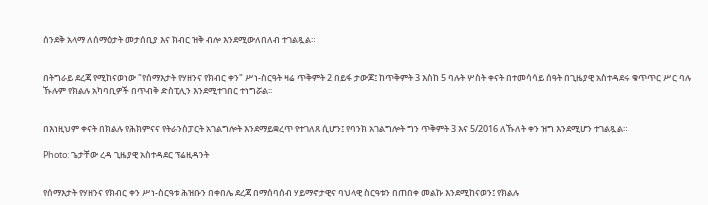ሰንደቅ አላማ ለሰማዕታት መታሰቢያ እና ክብር ዝቅ ብሎ እንደሚውለበለብ ተገልጿል።


በትግራይ ደረጃ የሚከናወነው "የሰማእታት የሃዘንና የክብር ቀን" ሥነ-ስርዓት ዛሬ ጥቅምት 2 በይፋ ታውጆ፤ ከጥቅምት 3 እስከ 5 ባሉት ሦስት ቀናት በተመሳሳይ ሰዓት በጊዜያዊ አስተዳደሩ ቁጥጥር ሥር ባሉ ኹሉም የክልሉ አካባቢዎች በጥብቅ ድስፒሊን እንደሚተገበር ተነግሯል፡፡


በእነዚህም ቀናት በክልሉ የሕክምናና የትራንስፓርት አገልግሎት እንደማይቋረጥ የተገለጸ ሲሆን፤ የባንክ አገልግሎት ግን ጥቅምት 3 እና 5/2016 ለኹለት ቀን ዝግ እንደሚሆን ተገልጿል።

Photo: ጌታቸው ረዳ ጊዜያዊ አስተዳደር ፕሬዚዳንት


የሰማእታት የሃዘንና የክብር ቀን ሥነ-ስርዓቱ ሕዝቡን በቀበሌ ደረጃ በማሰባሰብ ሃይማኖታዊና ባህላዊ ስርዓቱን በጠበቀ መልኩ እንደሚከናወን፤ የክልሉ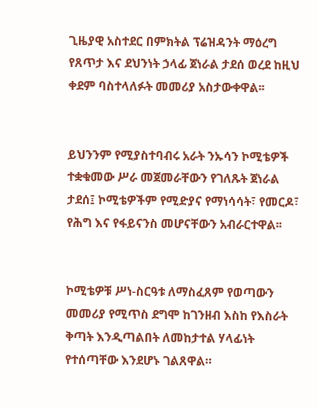ጊዜያዊ አስተደር በምክትል ፕሬዝዳንት ማዕረግ የጸጥታ እና ደህንነት ኃላፊ ጀነራል ታደሰ ወረደ ከዚህ ቀደም ባስተላለፉት መመሪያ አስታውቀዋል፡፡


ይህንንም የሚያስተባብሩ አራት ንኡሳን ኮሚቴዎች ተቋቁመው ሥራ መጀመራቸውን የገለጹት ጀነራል ታደሰ፤ ኮሚቴዎችም የሚድያና የማነሳሳት፣ የመርዶ፣ የሕግ እና የፋይናንስ መሆናቸውን አብራርተዋል፡፡


ኮሚቴዎቹ ሥነ-ስርዓቱ ለማስፈጸም የወጣውን መመሪያ የሚጥስ ደግሞ ከገንዘብ እስከ የእስራት ቅጣት እንዲጣልበት ለመከታተል ሃላፊነት የተሰጣቸው እንደሆኑ ገልጸዋል።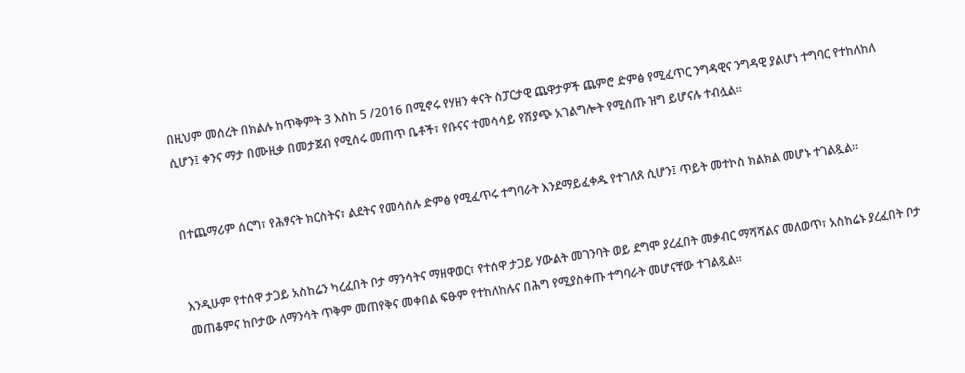በዚህም መሰረት በክልሉ ከጥቅምት 3 እስከ 5 /2016 በሚኖሩ የሃዘን ቀናት ስፓርታዊ ጨዋታዎች ጨምሮ ድምፅ የሚፈጥር ንግዳዊና ንግዳዊ ያልሆነ ተግባር የተከለከለ ሲሆን፤ ቀንና ማታ በሙዚቃ በመታጀብ የሚሰሩ መጠጥ ቤቶች፣ የቡናና ተመሳሳይ የሽያጭ አገልግሎት የሚሰጡ ዝግ ይሆናሉ ተብሏል።


በተጨማሪም ሰርግ፣ የሕፃናት ክርስትና፣ ልደትና የመሳሰሉ ድምፅ የሚፈጥሩ ተግባራት እንደማይፈቀዱ የተገለጸ ሲሆን፤ ጥይት መተኮስ ክልክል መሆኑ ተገልጿል፡፡


እንዲሁም የተሰዋ ታጋይ አስከሬን ካረፈበት ቦታ ማንሳትና ማዘዋወር፣ የተሰዋ ታጋይ ሃውልት መገንባት ወይ ደግሞ ያረፈበት መቃብር ማሻሻልና መለወጥ፣ አስከሬኑ ያረፈበት ቦታ መጠቆምና ከቦታው ለማንሳት ጥቅም መጠየቅና መቀበል ፍፁም የተከለከሉና በሕግ የሚያስቀጡ ተግባራት መሆናቸው ተገልጿል፡፡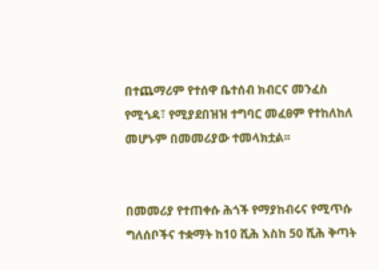በተጨማሪም የተሰዋ ቤተሰብ ክብርና መንፈስ የሚጎዳ፣ የሚያደበዝዝ ተግባር መፈፀም የተከለከለ መሆኑም በመመሪያው ተመላክቷል፡፡


በመመሪያ የተጠቀሱ ሕጎች የማያከብሩና የሚጥሱ ግለሰቦችና ተቋማት ከ10 ሺሕ እስከ 50 ሺሕ ቅጣት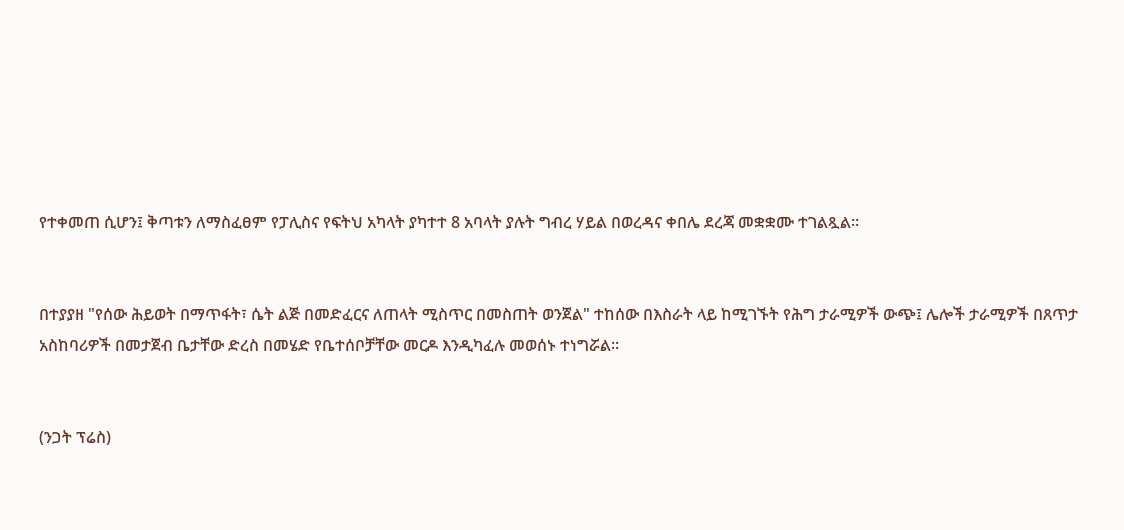የተቀመጠ ሲሆን፤ ቅጣቱን ለማስፈፀም የፓሊስና የፍትህ አካላት ያካተተ 8 አባላት ያሉት ግብረ ሃይል በወረዳና ቀበሌ ደረጃ መቋቋሙ ተገልጿል።


በተያያዘ "የሰው ሕይወት በማጥፋት፣ ሴት ልጅ በመድፈርና ለጠላት ሚስጥር በመስጠት ወንጀል" ተከሰው በእስራት ላይ ከሚገኙት የሕግ ታራሚዎች ውጭ፤ ሌሎች ታራሚዎች በጸጥታ አስከባሪዎች በመታጀብ ቤታቸው ድረስ በመሄድ የቤተሰቦቻቸው መርዶ እንዲካፈሉ መወሰኑ ተነግሯል፡፡


(ንጋት ፕሬስ)